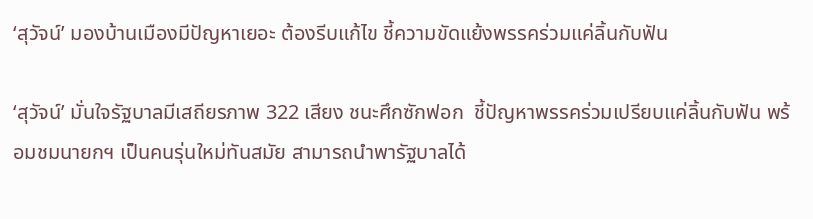‘สุวัจน์’ มองบ้านเมืองมีปัญหาเยอะ ต้องรีบแก้ไข ชี้ความขัดแย้งพรรคร่วมแค่ลิ้นกับฟัน

‘สุวัจน์’ มั่นใจรัฐบาลมีเสถียรภาพ 322 เสียง ชนะศึกซักฟอก  ชี้ปัญหาพรรคร่วมเปรียบแค่ลิ้นกับฟัน พร้อมชมนายกฯ เป็นคนรุ่นใหม่ทันสมัย สามารถนำพารัฐบาลได้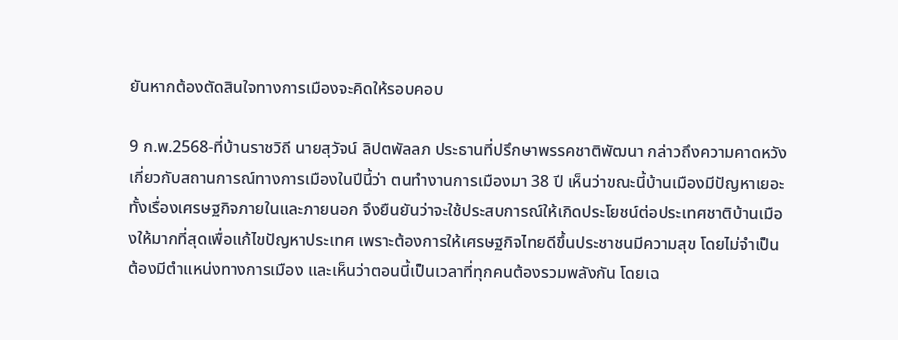ยันหากต้องตัดสินใจทางการเมืองจะคิดให้รอบคอบ

9 ก.พ.2568-ที่บ้านราชวิถี นายสุวัจน์ ลิปตพัลลภ ประธานที่ปรึกษาพรรคชาติพัฒนา กล่าวถึงความคาดหวังเกี่ยวกับสถานการณ์ทางการเมืองในปีนี้ว่า ตนทำงานการเมืองมา 38 ปี เห็นว่าขณะนี้บ้านเมืองมีปัญหาเยอะทั้งเรื่องเศรษฐกิจภายในและภายนอก จึงยืนยันว่าจะใช้ประสบการณ์ให้เกิดประโยชน์ต่อประเทศชาติบ้านเมืองให้มากที่สุดเพื่อแก้ไขปัญหาประเทศ เพราะต้องการให้เศรษฐกิจไทยดีขึ้นประชาชนมีความสุข โดยไม่จำเป็นต้องมีตำแหน่งทางการเมือง และเห็นว่าตอนนี้เป็นเวลาที่ทุกคนต้องรวมพลังกัน โดยเฉ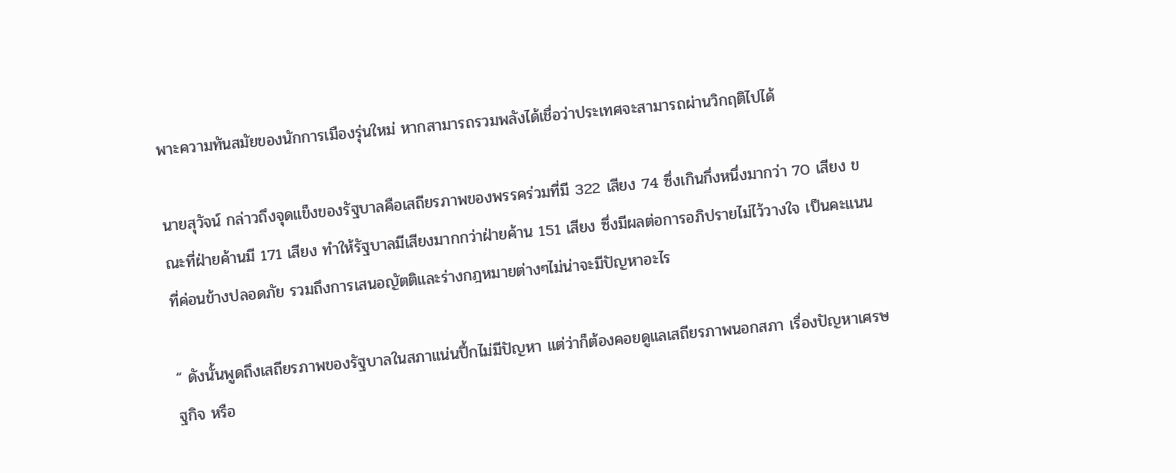พาะความทันสมัยของนักการเมืองรุ่นใหม่ หากสามารถรวมพลังได้เชื่อว่าประเทศจะสามารถผ่านวิกฤติไปได้

นายสุวัจน์ กล่าวถึงจุดแข็งของรัฐบาลคือเสถียรภาพของพรรคร่วมที่มี 322 เสียง 74 ซึ่งเกินกึ่งหนึ่งมากว่า 70 เสียง ขณะที่ฝ่ายค้านมี 171 เสียง ทำให้รัฐบาลมีเสียงมากกว่าฝ่ายค้าน 151 เสียง ซึ่งมีผลต่อการอภิปรายไม่ไว้วางใจ เป็นคะแนนที่ค่อนข้างปลอดภัย รวมถึงการเสนอญัตติและร่างกฎหมายต่างๆไม่น่าจะมีปัญหาอะไร

“ ดังนั้นพูดถึงเสถียรภาพของรัฐบาลในสภาแน่นปึ้กไม่มีปัญหา แต่ว่าก็ต้องคอยดูแลเสถียรภาพนอกสภา เรื่องปัญหาเศรษฐกิจ หรือ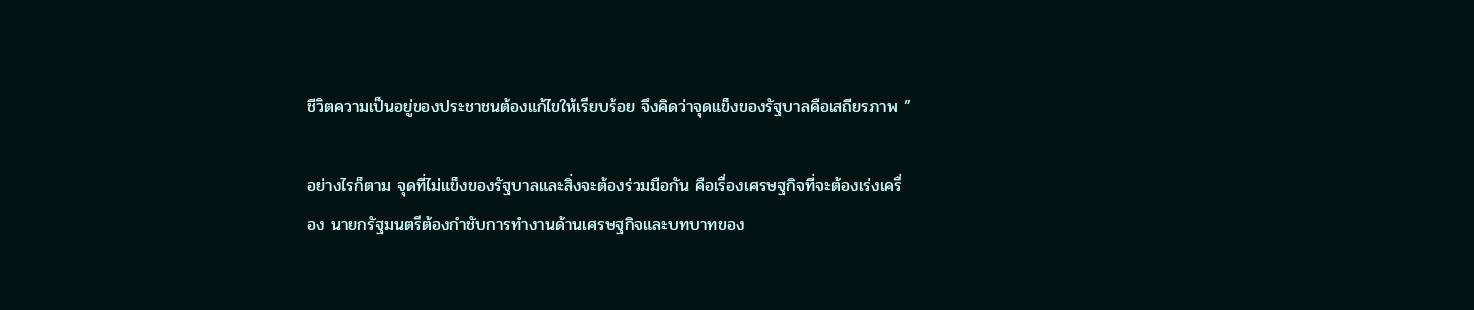ชีวิตความเป็นอยู่ของประชาชนต้องแก้ไขให้เรียบร้อย จึงคิดว่าจุดแข็งของรัฐบาลคือเสถียรภาพ ”

อย่างไรก็ตาม จุดที่ไม่แข็งของรัฐบาลและสิ่งจะต้องร่วมมือกัน คือเรื่องเศรษฐกิจที่จะต้องเร่งเครื่อง นายกรัฐมนตรีต้องกำชับการทำงานด้านเศรษฐกิจและบทบาทของ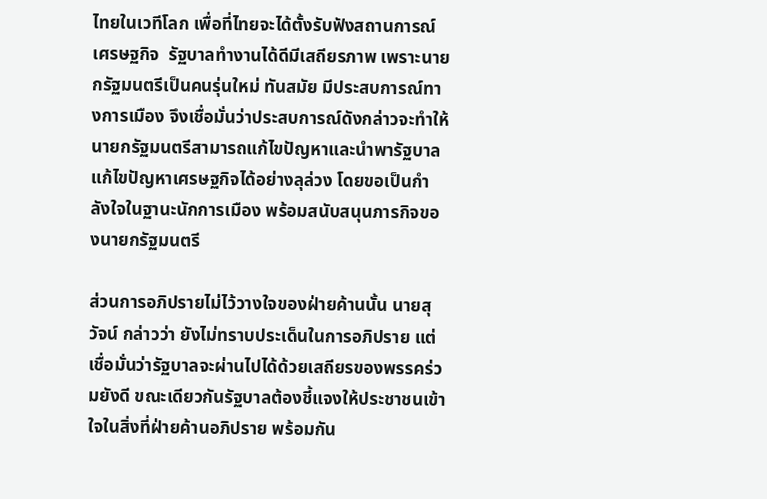ไทยในเวทีโลก เพื่อที่ไทยจะได้ตั้งรับฟังสถานการณ์เศรษฐกิจ  รัฐบาลทำงานได้ดีมีเสถียรภาพ เพราะนายกรัฐมนตรีเป็นคนรุ่นใหม่ ทันสมัย มีประสบการณ์ทางการเมือง จึงเชื่อมั่นว่าประสบการณ์ดังกล่าวจะทำให้นายกรัฐมนตรีสามารถแก้ไขปัญหาและนำพารัฐบาลแก้ไขปัญหาเศรษฐกิจได้อย่างลุล่วง โดยขอเป็นกำลังใจในฐานะนักการเมือง พร้อมสนับสนุนภารกิจของนายกรัฐมนตรี

ส่วนการอภิปรายไม่ไว้วางใจของฝ่ายค้านนั้น นายสุวัจน์ กล่าวว่า ยังไม่ทราบประเด็นในการอภิปราย แต่เชื่อมั่นว่ารัฐบาลจะผ่านไปได้ด้วยเสถียรของพรรคร่วมยังดี ขณะเดียวกันรัฐบาลต้องชี้แจงให้ประชาชนเข้าใจในสิ่งที่ฝ่ายค้านอภิปราย พร้อมกัน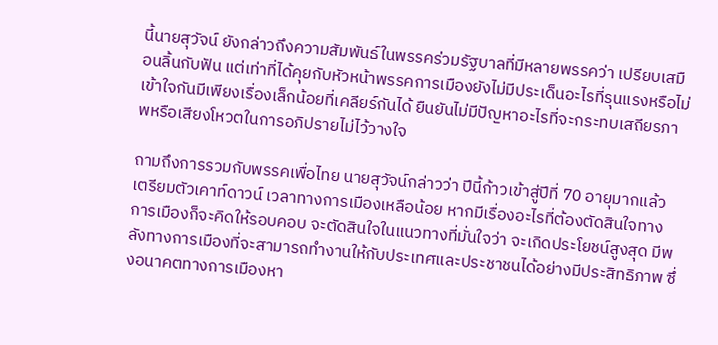นี้นายสุวัจน์ ยังกล่าวถึงความสัมพันธ์ในพรรคร่วมรัฐบาลที่มีหลายพรรคว่า เปรียบเสมือนลิ้นกับฟัน แต่เท่าที่ได้คุยกับหัวหน้าพรรคการเมืองยังไม่มีประเด็นอะไรที่รุนแรงหรือไม่เข้าใจกันมีเพียงเรื่องเล็กน้อยที่เคลียร์กันได้ ยืนยันไม่มีปัญหาอะไรที่จะกระทบเสถียรภาพหรือเสียงโหวตในการอภิปรายไม่ไว้วางใจ

ถามถึงการรวมกับพรรคเพื่อไทย นายสุวัจน์กล่าวว่า ปีนี้ก้าวเข้าสู่ปีที่ 70 อายุมากแล้ว เตรียมตัวเคาท์ดาวน์ เวลาทางการเมืองเหลือน้อย หากมีเรื่องอะไรที่ต้องตัดสินใจทางการเมืองก็จะคิดให้รอบคอบ จะตัดสินใจในแนวทางที่มั่นใจว่า จะเกิดประโยชน์สูงสุด มีพลังทางการเมืองที่จะสามารถทำงานให้กับประเทศและประชาชนได้อย่างมีประสิทธิภาพ ซึ่งอนาคตทางการเมืองหา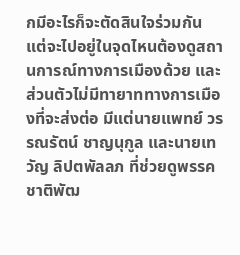กมีอะไรก็จะตัดสินใจร่วมกัน แต่จะไปอยู่ในจุดไหนต้องดูสถานการณ์ทางการเมืองด้วย และส่วนตัวไม่มีทายาททางการเมืองที่จะส่งต่อ มีแต่นายแพทย์ วรรณรัตน์ ชาญนุกูล และนายเทวัญ ลิปตพัลลภ ที่ช่วยดูพรรคชาติพัฒ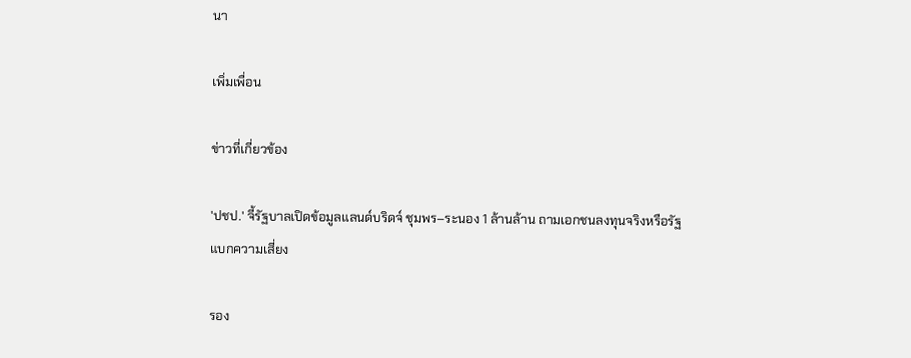นา

เพิ่มเพื่อน

ข่าวที่เกี่ยวข้อง

'ปชป.' จี้รัฐบาลเปิดข้อมูลแลนด์บริดจ์ ชุมพร–ระนอง 1 ล้านล้าน ถามเอกชนลงทุนจริงหรือรัฐแบกความเสี่ยง

รอง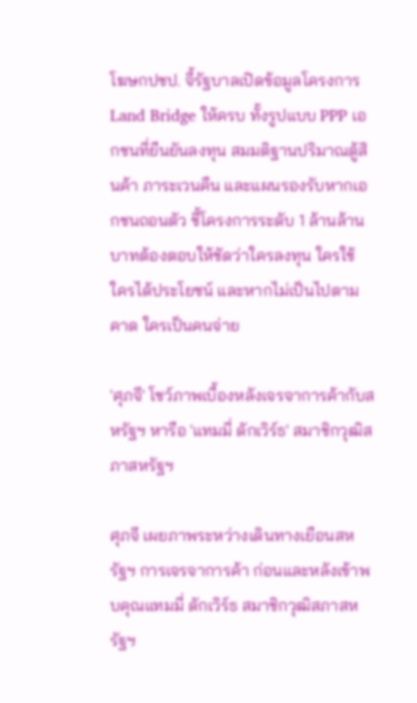โฆษกปชป. จี้รัฐบาลเปิดข้อมูลโครงการ Land Bridge ให้ครบ ทั้งรูปแบบ PPP เอกชนที่ยืนยันลงทุน สมมติฐานปริมาณตู้สินค้า ภาระเวนคืน และแผนรองรับหากเอกชนถอนตัว ชี้โครงการระดับ 1 ล้านล้านบาทต้องตอบให้ชัดว่าใครลงทุน ใครใช้ ใครได้ประโยชน์ และหากไม่เป็นไปตามคาด ใครเป็นคนจ่าย

'ศุภจี' โชว์ภาพเบื้องหลังเจรจาการค้ากับสหรัฐฯ หารือ 'แทมมี่ ดักเวิร์ธ' สมาชิกวุฒิสภาสหรัฐฯ

ศุภจี เผยภาพระหว่างเดินทางเยือนสหรัฐฯ การเจรจาการค้า ก่อนและหลังเข้าพบคุณแทมมี่ ดักเวิร์ธ สมาชิกวุฒิสภาสหรัฐฯ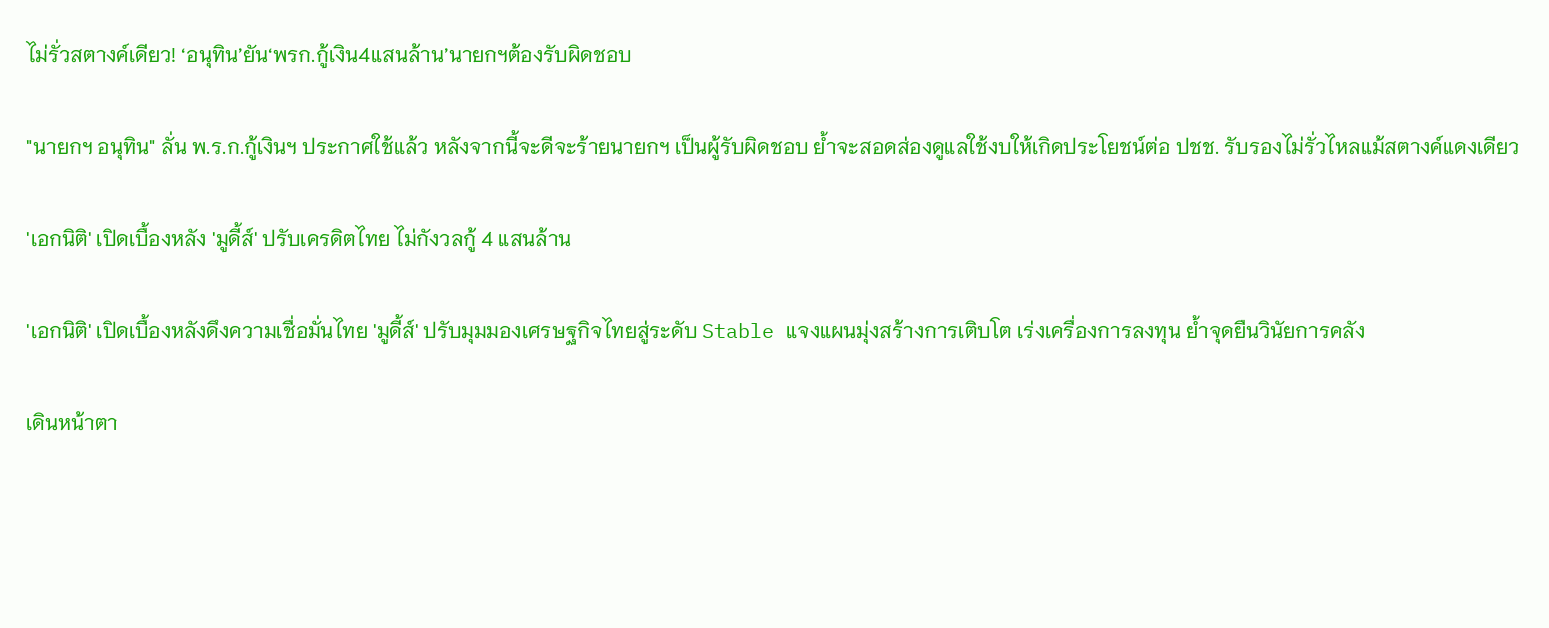ไม่รั่วสตางค์เดียว! ‘อนุทิน’ยัน‘พรก.กู้เงิน4แสนล้าน’นายกฯต้องรับผิดชอบ

"นายกฯ อนุทิน" ลั่น พ.ร.ก.กู้เงินฯ ประกาศใช้แล้ว หลังจากนี้จะดีจะร้ายนายกฯ เป็นผู้รับผิดชอบ ย้ำจะสอดส่องดูแลใช้งบให้เกิดประโยชน์ต่อ ปชช. รับรองไม่รั่วไหลแม้สตางค์แดงเดียว

'เอกนิติ' เปิดเบื้องหลัง 'มูดี้ส์' ปรับเครดิตไทย ไม่กังวลกู้ 4 แสนล้าน

'เอกนิติ' เปิดเบื้องหลังดึงความเชื่อมั่นไทย 'มูดี้ส์' ปรับมุมมองเศรษฐกิจไทยสู่ระดับ Stable แจงแผนมุ่งสร้างการเติบโต เร่งเครื่องการลงทุน ย้ำจุดยืนวินัยการคลัง

เดินหน้าตา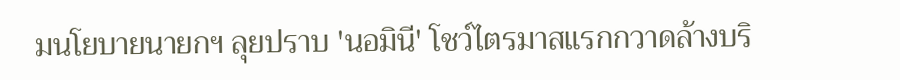มนโยบายนายกฯ ลุยปราบ 'นอมินี' โชว์ไตรมาสแรกกวาดล้างบริ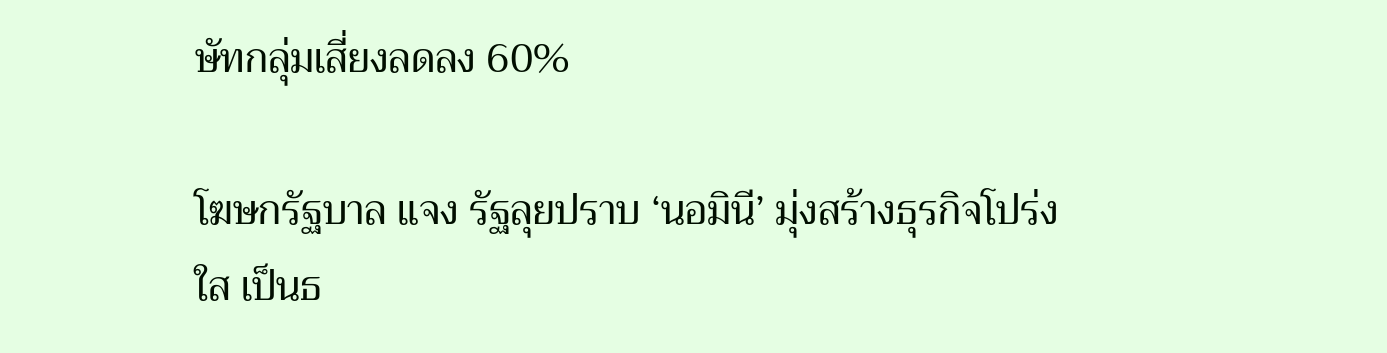ษัทกลุ่มเสี่ยงลดลง 60%

โฆษกรัฐบาล แจง รัฐลุยปราบ ‘นอมินี’ มุ่งสร้างธุรกิจโปร่งใส เป็นธ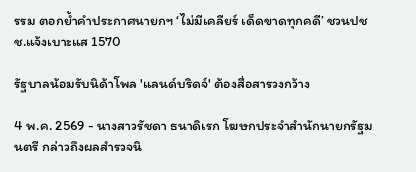รรม ตอกย้ำคำประกาศนายกฯ ‘ไม่มีเคลียร์ เด็ดขาดทุกคดี’ ชวนปชช.แจ้งเบาะแส 1570

รัฐบาลน้อมรับนิด้าโพล 'แลนด์บริดจ์' ต้องสื่อสารวงกว้าง

4 พ.ค. 2569 - นางสาวรัชดา ธนาดิเรก โฆษกประจำสำนักนายกรัฐมนตรี กล่าวถึงผลสำรวจนิ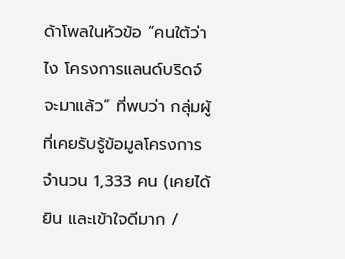ด้าโพลในหัวข้อ “คนใต้ว่าไง โครงการแลนด์บริดจ์จะมาแล้ว” ที่พบว่า กลุ่มผู้ที่เคยรับรู้ข้อมูลโครงการ จำนวน 1,333 คน (เคยได้ยิน และเข้าใจดีมาก /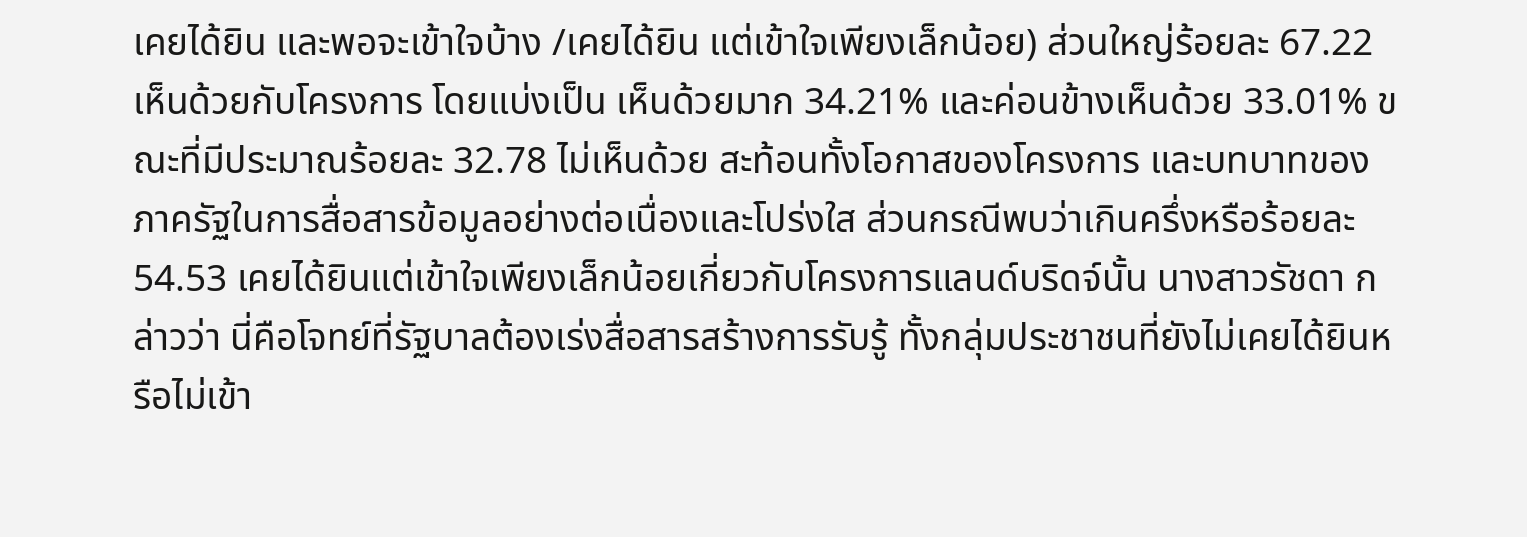เคยได้ยิน และพอจะเข้าใจบ้าง /เคยได้ยิน แต่เข้าใจเพียงเล็กน้อย) ส่วนใหญ่ร้อยละ 67.22 เห็นด้วยกับโครงการ โดยแบ่งเป็น เห็นด้วยมาก 34.21% และค่อนข้างเห็นด้วย 33.01% ขณะที่มีประมาณร้อยละ 32.78 ไม่เห็นด้วย สะท้อนทั้งโอกาสของโครงการ และบทบาทของภาครัฐในการสื่อสารข้อมูลอย่างต่อเนื่องและโปร่งใส ส่วนกรณีพบว่าเกินครึ่งหรือร้อยละ 54.53 เคยได้ยินแต่เข้าใจเพียงเล็กน้อยเกี่ยวกับโครงการแลนด์บริดจ์นั้น นางสาวรัชดา กล่าวว่า นี่คือโจทย์ที่รัฐบาลต้องเร่งสื่อสารสร้างการรับรู้ ทั้งกลุ่มประชาชนที่ยังไม่เคยได้ยินหรือไม่เข้า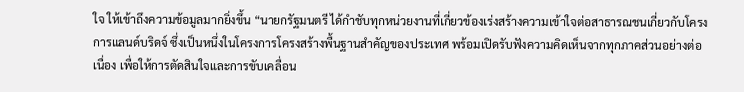ใจ ให้เข้าถึงความข้อมูลมากยิ่งขึ้น “นายกรัฐมนตรี ได้กำชับทุกหน่วยงานที่เกี่ยวข้องเร่งสร้างความเข้าใจต่อสาธารณชนเกี่ยวกับโครงการแลนด์บริดจ์ ซึ่งเป็นหนึ่งในโครงการโครงสร้างพื้นฐานสำคัญของประเทศ พร้อมเปิดรับฟังความคิดเห็นจากทุกภาคส่วนอย่างต่อเนื่อง เพื่อให้การตัดสินใจและการขับเคลื่อน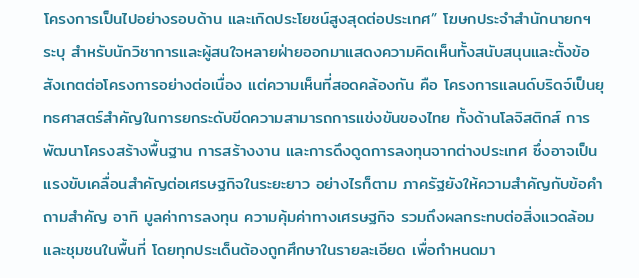โครงการเป็นไปอย่างรอบด้าน และเกิดประโยชน์สูงสุดต่อประเทศ” โฆษกประจำสำนักนายกฯ ระบุ สำหรับนักวิชาการและผู้สนใจหลายฝ่ายออกมาแสดงความคิดเห็นทั้งสนับสนุนและตั้งข้อสังเกตต่อโครงการอย่างต่อเนื่อง แต่ความเห็นที่สอดคล้องกัน คือ โครงการแลนด์บริดจ์เป็นยุทธศาสตร์สำคัญในการยกระดับขีดความสามารถการแข่งขันของไทย ทั้งด้านโลจิสติกส์ การพัฒนาโครงสร้างพื้นฐาน การสร้างงาน และการดึงดูดการลงทุนจากต่างประเทศ ซึ่งอาจเป็นแรงขับเคลื่อนสำคัญต่อเศรษฐกิจในระยะยาว อย่างไรก็ตาม ภาครัฐยังให้ความสำคัญกับข้อคำถามสำคัญ อาทิ มูลค่าการลงทุน ความคุ้มค่าทางเศรษฐกิจ รวมถึงผลกระทบต่อสิ่งแวดล้อมและชุมชนในพื้นที่ โดยทุกประเด็นต้องถูกศึกษาในรายละเอียด เพื่อกำหนดมา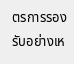ตรการรองรับอย่างเห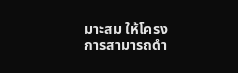มาะสม ให้โครงการสามารถดำ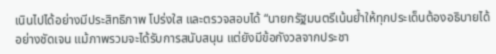เนินไปได้อย่างมีประสิทธิภาพ โปร่งใส และตรวจสอบได้ “นายกรัฐมนตรีเน้นย้ำให้ทุกประเด็นต้องอธิบายได้อย่างชัดเจน แม้ภาพรวมจะได้รับการสนับสนุน แต่ยังมีข้อกังวลจากประชา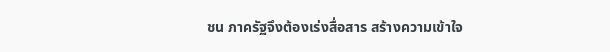ชน ภาครัฐจึงต้องเร่งสื่อสาร สร้างความเข้าใจ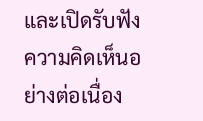และเปิดรับฟังความคิดเห็นอย่างต่อเนื่อง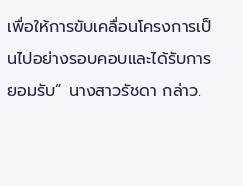เพื่อให้การขับเคลื่อนโครงการเป็นไปอย่างรอบคอบและได้รับการยอมรับ” นางสาวรัชดา กล่าว.